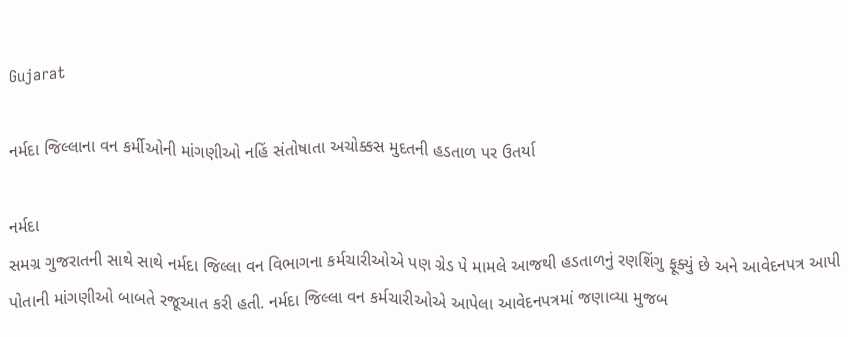Gujarat

નર્મદા જિલ્લાના વન કર્મીઓની માંગણીઓ નહિં સંતોષાતા અચોક્કસ મુદતની હડતાળ પર ઉતર્યા

નર્મદા
સમગ્ર ગુજરાતની સાથે સાથે નર્મદા જિલ્લા વન વિભાગના કર્મચારીઓએ પણ ગ્રેડ પે મામલે આજથી હડતાળનું રણશિંગુ ફૂક્યું છે અને આવેદનપત્ર આપી પોતાની માંગણીઓ બાબતે રજૂઆત કરી હતી. નર્મદા જિલ્લા વન કર્મચારીઓએ આપેલા આવેદનપત્રમાં જણાવ્યા મુજબ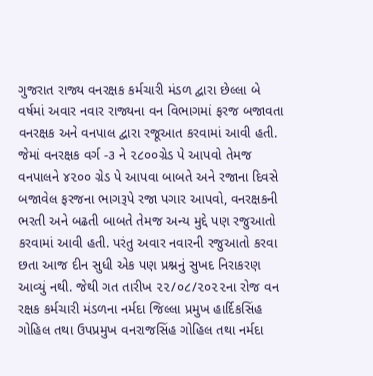ગુજરાત રાજ્ય વનરક્ષક કર્મચારી મંડળ દ્વારા છેલ્લા બે વર્ષમાં અવાર નવાર રાજ્યના વન વિભાગમાં ફરજ બજાવતા વનરક્ષક અને વનપાલ દ્વારા રજૂઆત કરવામાં આવી હતી. જેમાં વનરક્ષક વર્ગ -૩ ને ૨૮૦૦ગ્રેડ પે આપવો તેમજ વનપાલને ૪૨૦૦ ગ્રેડ પે આપવા બાબતે અને રજાના દિવસે બજાવેલ ફરજના ભાગરૂપે રજા પગાર આપવો, વનરક્ષકની ભરતી અને બઢતી બાબતે તેમજ અન્ય મુદ્દે પણ રજુઆતો કરવામાં આવી હતી. પરંતુ અવાર નવારની રજુઆતો કરવા છતા આજ દીન સુધી એક પણ પ્રશ્નનું સુખદ નિરાકરણ આવ્યું નથી. જેથી ગત તારીખ ૨૨/૦૮/૨૦૨૨ના રોજ વન રક્ષક કર્મચારી મંડળના નર્મદા જિલ્લા પ્રમુખ હાર્દિકસિંહ ગોહિલ તથા ઉપપ્રમુખ વનરાજસિંહ ગોહિલ તથા નર્મદા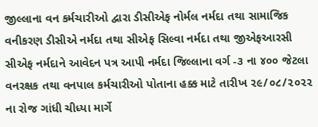જીલ્લાના વન કર્મચારીઓ દ્વારા ડીસીએફ નોર્મલ નર્મદા તથા સામાજિક વનીકરણ ડીસીએ નર્મદા તથા સીએફ સિલ્વા નર્મદા તથા જીએફઆરસી સીએફ નર્મદાને આવેદન પત્ર આપી નર્મદા જિલ્લાના વર્ગ -૩ ના ૪૦૦ જેટલા વનરક્ષક તથા વનપાલ કર્મચારીઓ પોતાના હક્ક માટે તારીખ ૨૯/૦૮/૨૦૨૨ ના રોજ ગાંધી ચીધ્યા માર્ગે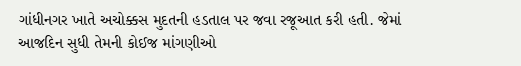ગાંધીનગર ખાતે અચોક્કસ મુદતની હડતાલ પર જવા રજૂઆત કરી હતી. જેમાં આજદિન સુધી તેમની કોઈજ માંગણીઓ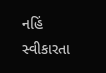નહિં સ્વીકારતા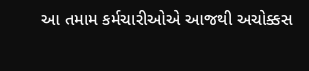આ તમામ કર્મચારીઓએ આજથી અચોક્કસ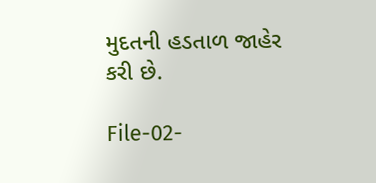મુદતની હડતાળ જાહેર કરી છે.

File-02-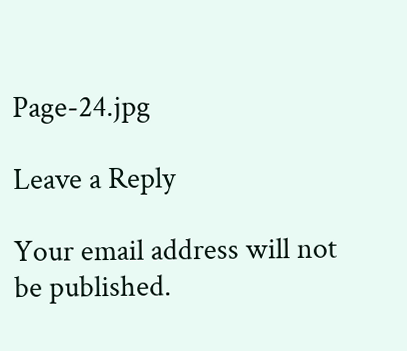Page-24.jpg

Leave a Reply

Your email address will not be published.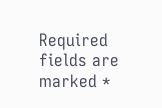Required fields are marked *